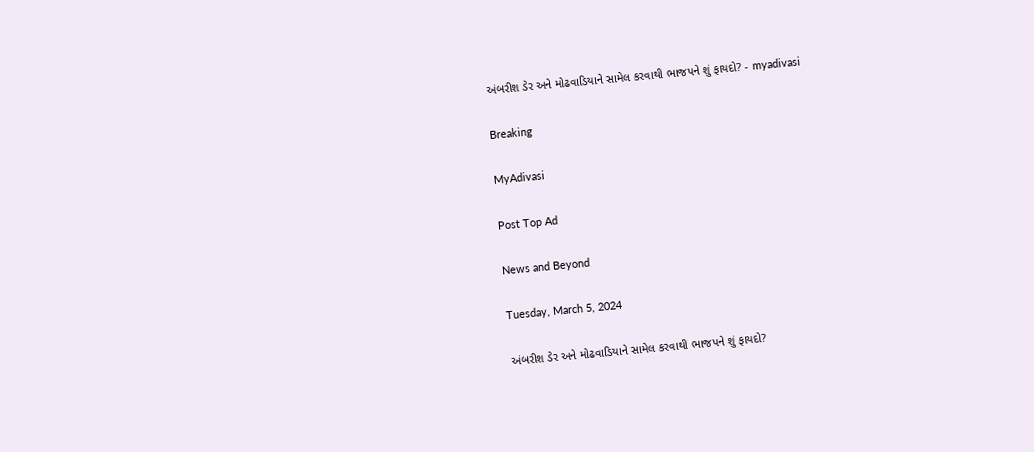અંબરીશ ડેર અને મોઢવાડિયાને સામેલ કરવાથી ભાજપને શું ફાયદો? - myadivasi

Breaking

MyAdivasi

Post Top Ad

News and Beyond

Tuesday, March 5, 2024

અંબરીશ ડેર અને મોઢવાડિયાને સામેલ કરવાથી ભાજપને શું ફાયદો?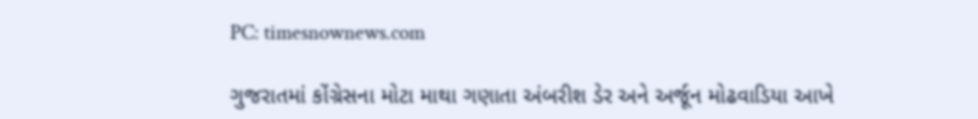PC: timesnownews.com

ગુજરાતમાં કોંગ્રેસના મોટા માથા ગણાતા અંબરીશ ડેર અને અર્જૂન મોઢવાડિયા આખે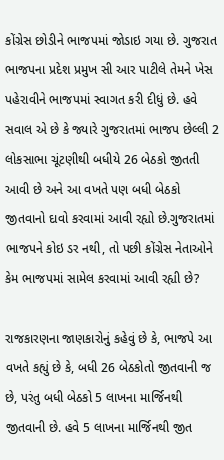કોંગ્રેસ છોડીને ભાજપમાં જોડાઇ ગયા છે. ગુજરાત ભાજપના પ્રદેશ પ્રમુખ સી આર પાટીલે તેમને ખેસ પહેરાવીને ભાજપમાં સ્વાગત કરી દીધું છે. હવે સવાલ એ છે કે જ્યારે ગુજરાતમાં ભાજપ છેલ્લી 2 લોકસાભા ચૂંટણીથી બધીયે 26 બેઠકો જીતતી આવી છે અને આ વખતે પણ બધી બેઠકો જીતવાનો દાવો કરવામાં આવી રહ્યો છે.ગુજરાતમાં ભાજપને કોઇ ડર નથી, તો પછી કોંગ્રેસ નેતાઓને કેમ ભાજપમાં સામેલ કરવામાં આવી રહ્યી છે?

રાજકારણના જાણકારોનું કહેવું છે કે, ભાજપે આ વખતે કહ્યું છે કે, બધી 26 બેઠકોતો જીતવાની જ છે, પરંતુ બધી બેઠકો 5 લાખના માર્જિનથી જીતવાની છે. હવે 5 લાખના માર્જિનથી જીત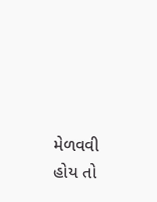મેળવવી હોય તો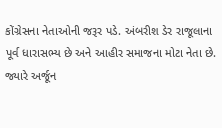કોંગ્રેસના નેતાઓની જરૂર પડે. અંબરીશ ડેર રાજૂલાના પૂર્વ ધારાસભ્ય છે અને આહીર સમાજના મોટા નેતા છે. જ્યારે અર્જૂન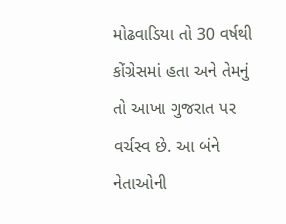મોઢવાડિયા તો 30 વર્ષથી કોંગ્રેસમાં હતા અને તેમનું તો આખા ગુજરાત પર વર્ચસ્વ છે. આ બંને નેતાઓની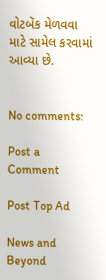વોટબેંક મેળવવા માટે સામેલ કરવામાં આવ્યા છે.


No comments:

Post a Comment

Post Top Ad

News and Beyond